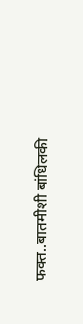फक्त..बातमीशी बांधिलकी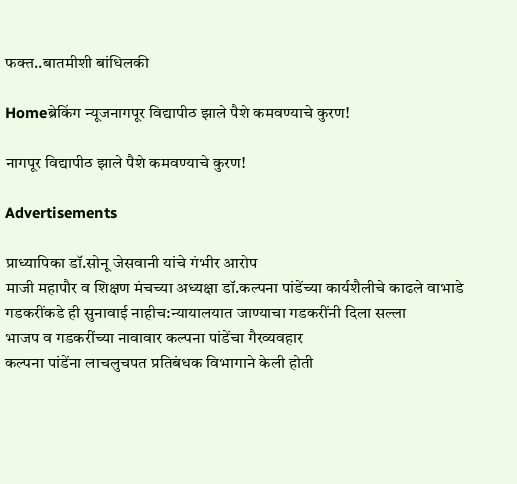फक्त..बातमीशी बांधिलकी

Homeब्रेकिंग न्यूजनागपूर विद्यापीठ झाले पैशे कमवण्याचे कुरण!

नागपूर विद्यापीठ झाले पैशे कमवण्याचे कुरण!

Advertisements

प्राध्यापिका डॉ.सोनू जेसवानी यांचे गंभीर आरोप
माजी महापौर व शिक्षण मंचच्या अध्यक्षा डॉ.कल्पना पांडेंच्या कार्यशैलीचे काढले वाभाडे
गडकरींकडे ही सुनावाई नाहीच:न्यायालयात जाण्याचा गडकरींनी दिला सल्ला
भाजप व गडकरींच्या नावावार कल्पना पांडेंचा गैरव्यवहार
कल्पना पांडेंना लाचलुचपत प्रतिबंधक विभागाने केली होती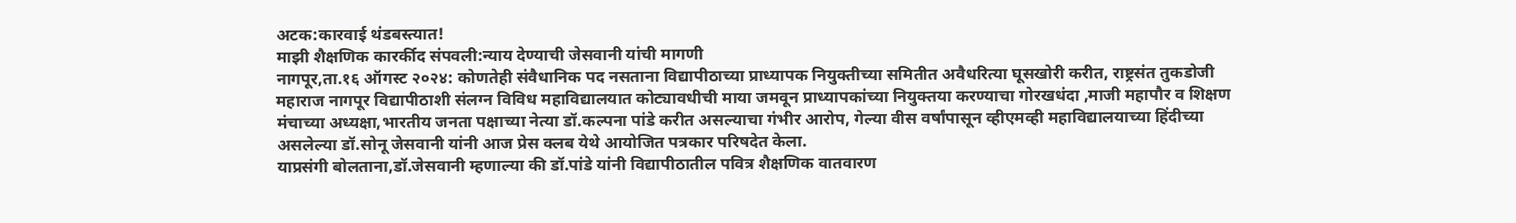अटक:कारवाई थंडबस्त्यात!
माझी शैक्षणिक कारर्कीद संपवली:न्याय देण्याची जेसवानी यांची मागणी
नागपूर,ता.१६ ऑगस्ट २०२४: कोणतेही संवैधानिक पद नसताना विद्यापीठाच्या प्राध्यापक नियुक्तीच्या समितीत अवैधरित्या घूसखोरी करीत, राष्ट्रसंत तुकडोजी महाराज नागपूर विद्यापीठाशी संलग्न विविध महाविद्यालयात कोट्यावधीची माया जमवून प्राध्यापकांच्या नियुक्तया करण्याचा गोरखधंदा ,माजी महापौर व शिक्षण मंचाच्या अध्यक्षा,भारतीय जनता पक्षाच्या नेत्या डॉ.कल्पना पांडे करीत असल्याचा गंभीर आरोप, गेल्या वीस वर्षांपासून व्हीएमव्ही महाविद्यालयाच्या हिंदीच्या असलेल्या डॉ.सोनू जेसवानी यांनी आज प्रेस क्लब येथे आयोजित पत्रकार परिषदेत केला.
याप्रसंगी बोलताना,डॉ.जेसवानी म्हणाल्या की डॉ.पांडे यांनी विद्यापीठातील पवित्र शैक्षणिक वातवारण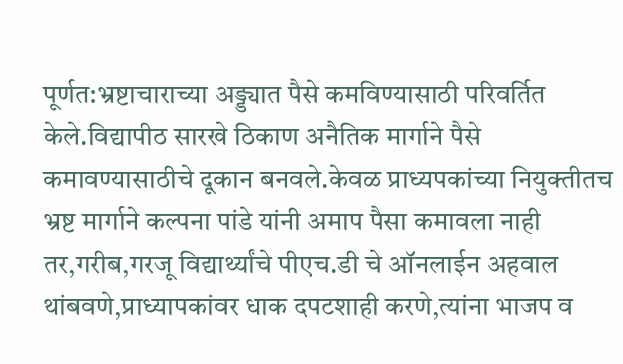पूर्णत:भ्रष्टाचाराच्या अड्ड्यात पैसे कमविण्यासाठी परिवर्तित केले.विद्यापीठ सारखे ठिकाण अनैतिक मार्गाने पैसे कमावण्यासाठीचे दूकान बनवले.केवळ प्राध्यपकांच्या नियुक्तीतच भ्रष्ट मार्गाने कल्पना पांडे यांनी अमाप पैसा कमावला नाही तर,गरीब,गरजू विद्यार्थ्यांचे पीएच.डी चे ऑनलाईन अहवाल थांबवणे,प्राध्यापकांवर धाक दपटशाही करणे,त्यांना भाजप व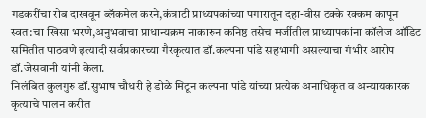गडकरींचा रोब दाखवून ब्लॅकमेल करने,कंत्राटी प्राध्यपकांच्या पगारातून दहा-वीस टक्के रक्कम कापून स्वत:चा खिसा भरणे,अनुभवाचा प्राधान्यक्रम नाकारुन कनिष्ठ तसेच मर्जीतील प्राध्यापकांना कॉलेज ऑडिट समितीत पाठवणे इत्यादी सर्वप्रकारच्या गैरकृत्यात डॉ.कल्पना पांडे सहभागी असल्याचा गंभीर आरोप डॉ.जेसवानी यांनी केला.
निलंबित कुलगुरु डॉ.सुभाष चौधरी हे डोळे मिटून कल्पना पांडे यांच्या प्रत्येक अनाधिकृत व अन्यायकारक कृत्याचे पालन करीत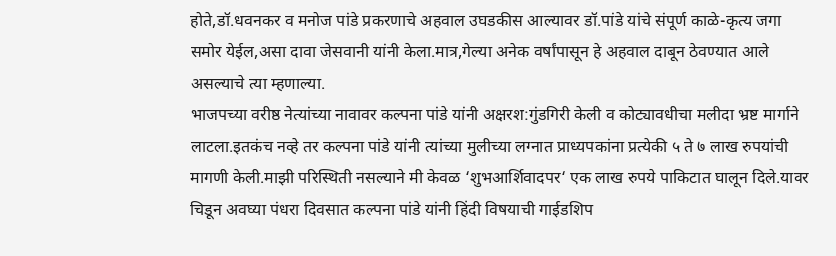होते,डॉ.धवनकर व मनोज पांडे प्रकरणाचे अहवाल उघडकीस आल्यावर डॉ.पांडे यांचे संपूर्ण काळे-कृत्य जगा समोर येईल,असा दावा जेसवानी यांनी केला.मात्र,गेल्या अनेक वर्षांपासून हे अहवाल दाबून ठेवण्यात आले असल्याचे त्या म्हणाल्या.
भाजपच्या वरीष्ठ नेत्यांच्या नावावर कल्पना पांडे यांनी अक्षरश:गुंडगिरी केली व कोट्यावधीचा मलीदा भ्रष्ट मार्गाने लाटला.इतकंच नव्हे तर कल्पना पांडे यांनी त्यांच्या मुलीच्या लग्नात प्राध्यपकांना प्रत्येकी ५ ते ७ लाख रुपयांची मागणी केली.माझी परिस्थिती नसल्याने मी केवळ ‘शुभआर्शिवादपर‘ एक लाख रुपये पाकिटात घालून दिले.यावर चिडून अवघ्या पंधरा दिवसात कल्पना पांडे यांनी हिंदी विषयाची गाईडशिप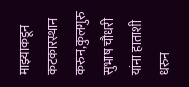माझ्याकडून कटकारस्थान करुन,कुलगुरु सुभाष चौधरी यांना हाताशी धरुन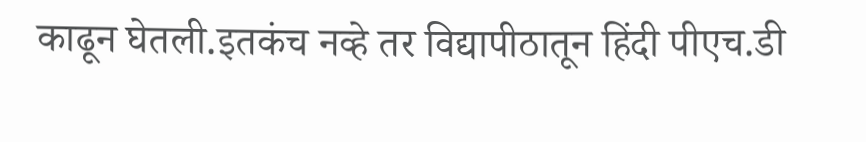काढून घेतली.इतकंच नव्हे तर विद्यापीठातून हिंदी पीएच.डी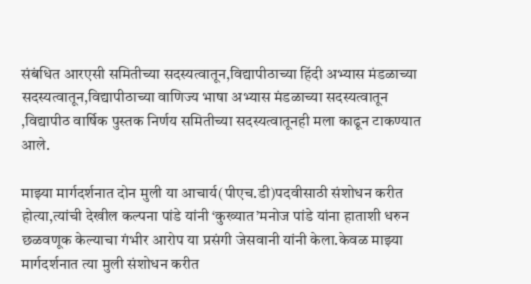संबंधित आरएसी समितीच्या सदस्यत्वातून,विद्यापीठाच्या हिंदी अभ्यास मंडळाच्या सदस्यत्वातून,विद्यापीठाच्या वाणिज्य भाषा अभ्यास मंडळाच्या सदस्यत्वातून ,विद्यापीठ वार्षिक पुस्तक निर्णय समितीच्या सदस्यत्वातूनही मला काढून टाकण्यात आले.

माझ्या मार्गदर्शनात दोन मुली या आचार्य(पीएच.डी)पदवीसाठी संशोधन करीत होत्या,त्यांची देखील कल्पना पांडे यांनी ‘कुख्यात’मनोज पांडे यांना हाताशी धरुन छळवणूक केल्याचा गंभीर आरोप या प्रसंगी जेसवानी यांनी केला.केवळ माझ्या मार्गदर्शनात त्या मुली संशोधन करीत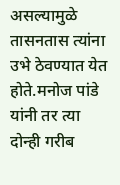असल्यामुळे तासनतास त्यांना उभे ठेवण्यात येत होते.मनोज पांडे यांनी तर त्या दोन्ही गरीब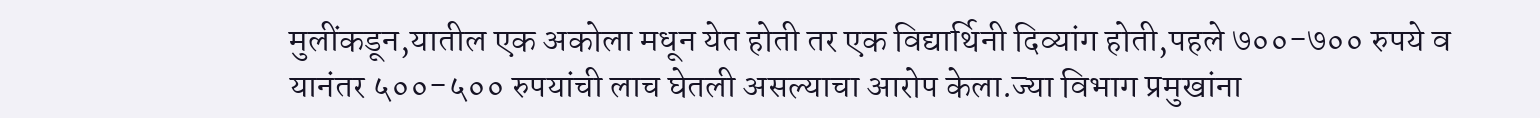मुलींकडून,यातील एक अकोला मधून येत होती तर एक विद्यार्थिनी दिव्यांग होती,पहले ७००-७०० रुपये व यानंतर ५००-५०० रुपयांची लाच घेतली असल्याचा आरोप केला.ज्या विभाग प्रमुखांना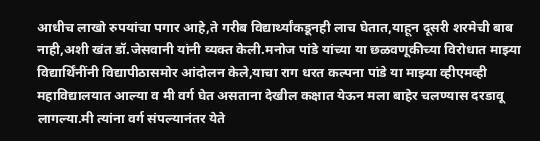आधीच लाखो रुपयांचा पगार आहे,ते गरीब विद्यार्थ्यांकडूनही लाच घेतात,याहून दूसरी शरमेची बाब नाही,अशी खंत डॉ.जेसवानी यांनी व्यक्त केली.मनोज पांडे यांच्या या छळवणूकीच्या विरोधात माझ्या विद्यार्थिंनींनी विद्यापीठासमोर आंदोलन केले,याचा राग धरत कल्पना पांडे या माझ्या व्हीएमव्ही महाविद्यालयात आल्या व मी वर्ग घेत असताना देखील कक्षात येऊन मला बाहेर चलण्यास दरडावू लागल्या.मी त्यांना वर्ग संपल्यानंतर येते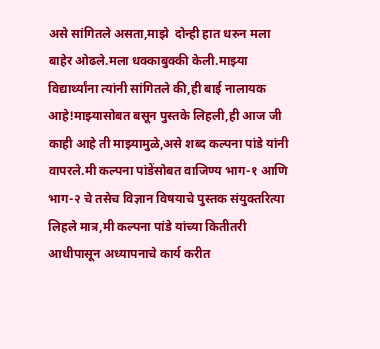असे सांगितले असता,माझे  दोन्ही हात धरुन मला बाहेर ओढले.मला धक्काबुक्की केली.माझ्या विद्यार्थ्यांना त्यांनी सांगितले की,ही बाई नालायक आहे!माझ्यासोबत बसून पुस्तके लिहली,ही आज जी काही आहे ती माझ्यामुळे,असे शब्द कल्पना पांडे यांनी वापरले.मी कल्पना पांडेंसोबत वाजिण्य भाग-१ आणि भाग-२ चे तसेच विज्ञान विषयाचे पुस्तक संयुक्तरित्या लिहले मात्र,मी कल्पना पांडे यांच्या कितीतरी आधीपासून अध्यापनाचे कार्य करीत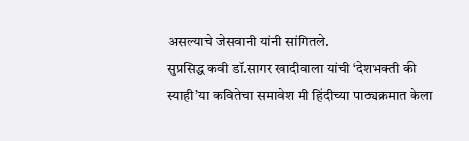असल्याचे जेसवानी यांनी सांगितले.
सुप्रसिद्ध कवी डॉ.सागर खादीवाला यांची ‘देशभक्ती की स्याही’या कवितेचा समावेश मी हिंदीच्या पाठ्यक्रमात केला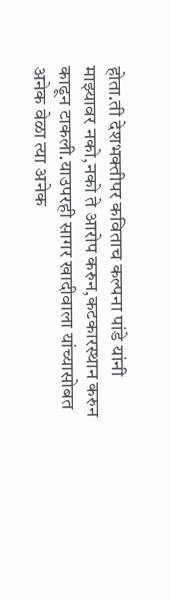होता.ती देशभक्तीपर कविताच कल्पना पांडे यांनी माझ्यावर नको,नको ते आरोप करुन,कटकारस्थान करुन काढून टाकली.याउपरही सागर खादीवाला यांच्यासोबत अनेक वेळा त्या अनेक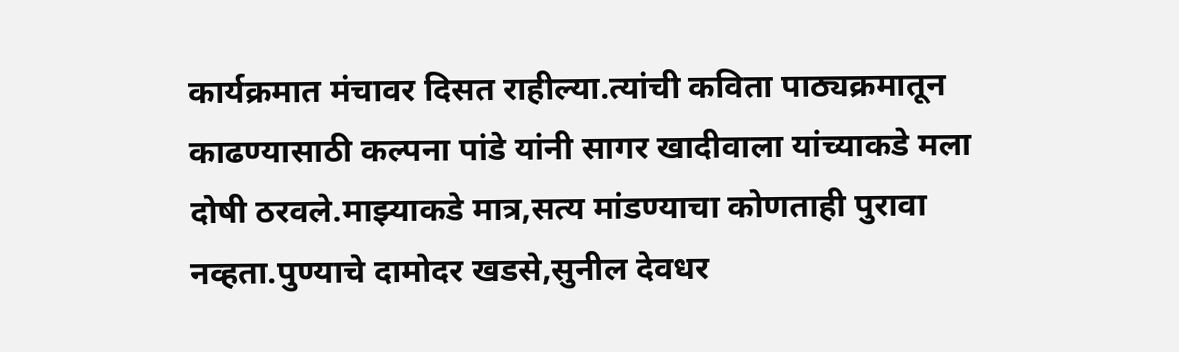कार्यक्रमात मंचावर दिसत राहील्या.त्यांची कविता पाठ्यक्रमातून काढण्यासाठी कल्पना पांडे यांनी सागर खादीवाला यांच्याकडे मला दोषी ठरवले.माझ्याकडे मात्र,सत्य मांडण्याचा कोणताही पुरावा नव्हता.पुण्याचे दामोदर खडसे,सुनील देवधर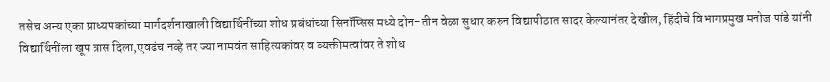तसेच अन्य एका प्राध्यपकांच्या मार्गदर्शनाखाली विद्यार्थिनींच्या शोध प्रबंधांच्या सिनॉप्सिस मध्ये दोन-तीन वेळा सुधार करुन विद्यापीठात सादर केल्यानंतर देखील, हिंदीचे विभागप्रमुख मनोज पांडे यांनी विद्यार्थिनींला खूप त्रास दिला,एवढंच नव्हे तर ज्या नामवंत साहित्यकांवर व व्यक्तीमत्वांवर ते शोध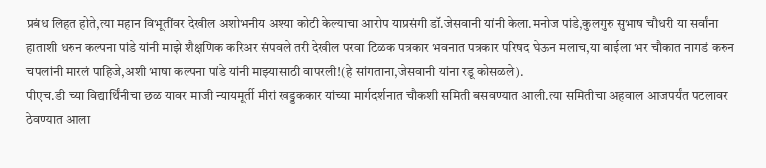प्रबंध लिहत होते,त्या महान विभूतींवर देखील अशोभनीय अश्‍या कोटी केल्याचा आरोप याप्रसंगी डॉ.जेसवानी यांनी केला.मनोज पांडे,कुलगुरु सुभाष चौधरी या सर्वांना हाताशी धरुन कल्पना पांडे यांनी माझे शैक्षणिक करिअर संपवले तरी देखील परवा टिळक पत्रकार भवनात पत्रकार परिषद घेऊन मलाच,या बाईला भर चौकात नागडं करुन चपलांनी मारलं पाहिजे,अशी भाषा कल्पना पांडे यांनी माझ्यासाठी वापरली!(हे सांगताना,जेसवानी यांना रडू कोसळले).
पीएच.डी च्या विद्यार्थिंनीचा छळ यावर माजी न्यायमूर्ती मीरां खड्डककार यांच्या मार्गदर्शनात चौकशी समिती बसवण्यात आली.त्या समितीचा अहवाल आजपर्यंत पटलावर ठेवण्यात आला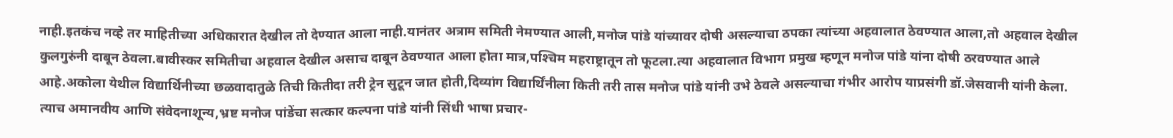नाही.इतकंच नव्हे तर माहितीच्या अधिकारात देखील तो देण्यात आला नाही.यानंतर अत्राम समिती नेमण्यात आली,मनोज पांडे यांच्यावर दोषी असल्याचा ठपका त्यांच्या अहवालात ठेवण्यात आला,तो अहवाल देखील कुलगुरुंनी दाबून ठेवला.बावीस्कर समितीचा अहवाल देखील असाच दाबून ठेवण्यात आला होता मात्र,पश्‍चिम महराष्ट्रातून तो फूटला.त्या अहवालात विभाग प्रमुख म्हणून मनोज पांडे यांना दोषी ठरवण्यात आले आहे.अकोला येथील विद्यार्थिनीच्या छळवादातुळे तिची कितीदा तरी ट्रेन सुटून जात होती,दिव्यांग विद्यार्थिंनीला किती तरी तास मनोज पांडे यांनी उभे ठेवले असल्याचा गंभीर आरोप याप्रसंगी डॉ.जेसवानी यांनी केला.
त्याच अमानवीय आणि संवेदनाशून्य,भ्रष्ट मनोज पांडेंचा सत्कार कल्पना पांडे यांनी सिंधी भाषा प्रचार-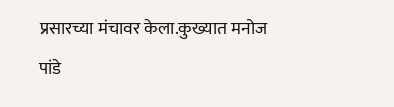प्रसारच्या मंचावर केला.कुख्यात मनोज पांडे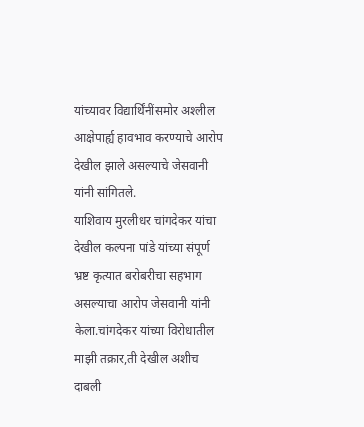यांच्यावर विद्यार्थिंनींसमोर अश्‍लील आक्षेपार्ह्य हावभाव करण्याचे आरोप देखील झाले असल्याचे जेसवानी यांनी सांगितले.
याशिवाय मुरलीधर चांगदेकर यांचा देखील कल्पना पांडे यांच्या संपूर्ण भ्रष्ट कृत्यात बरोबरीचा सहभाग असल्याचा आरोप जेसवानी यांनी केला.चांगदेकर यांच्या विरोधातील माझी तक्रार,ती देखील अशीच दाबली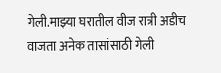गेली.माझ्या घरातील वीज रात्री अडीच वाजता अनेक तासांसाठी गेली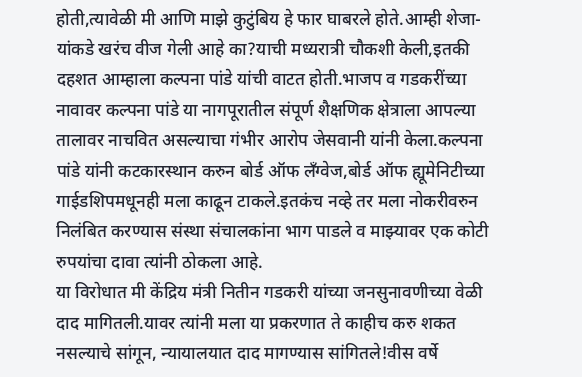होती,त्यावेळी मी आणि माझे कुटुंबिय हे फार घाबरले होते.आम्ही शेजा-यांकडे खरंच वीज गेली आहे का?याची मध्यरात्री चौकशी केली,इतकी दहशत आम्हाला कल्पना पांडे यांची वाटत होती.भाजप व गडकरींच्या नावावर कल्पना पांडे या नागपूरातील संपूर्ण शैक्षणिक क्षेत्राला आपल्या तालावर नाचवित असल्याचा गंभीर आरोप जेसवानी यांनी केला.कल्पना पांडे यांनी कटकारस्थान करुन बोर्ड ऑफ लँग्वेज,बोर्ड ऑफ ह्यूमेनिटीच्या गाईडशिपमधूनही मला काढून टाकले.इतकंच नव्हे तर मला नोकरीवरुन निलंबित करण्यास संस्था संचालकांना भाग पाडले व माझ्यावर एक कोटी रुपयांचा दावा त्यांनी ठोकला आहे.
या विरोधात मी केंद्रिय मंत्री नितीन गडकरी यांच्या जनसुनावणीच्या वेळी दाद मागितली.यावर त्यांनी मला या प्रकरणात ते काहीच करु शकत नसल्याचे सांगून, न्यायालयात दाद मागण्यास सांगितले!वीस वर्षे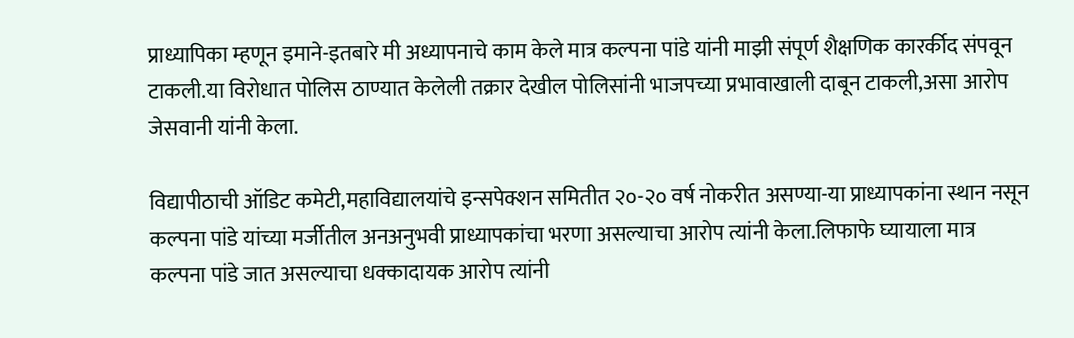प्राध्यापिका म्हणून इमाने-इतबारे मी अध्यापनाचे काम केले मात्र कल्पना पांडे यांनी माझी संपूर्ण शैक्षणिक कारर्कीद संपवून टाकली.या विरोधात पोलिस ठाण्यात केलेली तक्रार देखील पोलिसांनी भाजपच्या प्रभावाखाली दाबून टाकली,असा आरोप जेसवानी यांनी केला.

विद्यापीठाची ऑडिट कमेटी,महाविद्यालयांचे इन्सपेक्शन समितीत २०-२० वर्ष नोकरीत असण्या-या प्राध्यापकांना स्थान नसून कल्पना पांडे यांच्या मर्जीतील अनअनुभवी प्राध्यापकांचा भरणा असल्याचा आरोप त्यांनी केला.लिफाफे घ्यायाला मात्र कल्पना पांडे जात असल्याचा धक्कादायक आरोप त्यांनी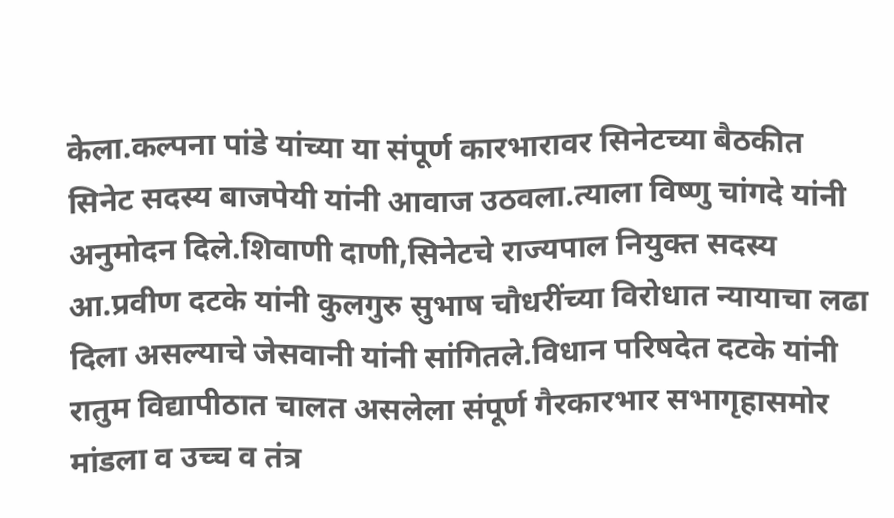केला.कल्पना पांडे यांच्या या संपूर्ण कारभारावर सिनेटच्या बैठकीत सिनेट सदस्य बाजपेयी यांनी आवाज उठवला.त्याला विष्णु चांगदे यांनी अनुमोदन दिले.शिवाणी दाणी,सिनेटचे राज्यपाल नियुक्त सदस्य आ.प्रवीण दटके यांनी कुलगुरु सुभाष चौधरींच्या विरोधात न्यायाचा लढा दिला असल्याचे जेसवानी यांनी सांगितले.विधान परिषदेत दटके यांनी रातुम विद्यापीठात चालत असलेला संपूर्ण गैरकारभार सभागृहासमोर मांडला व उच्च व तंत्र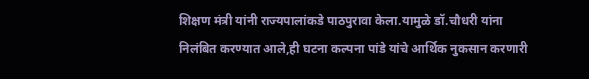शिक्षण मंत्री यांनी राज्यपालांकडे पाठपुरावा केला.यामुळे डॉ.चौधरी यांना निलंबित करण्यात आले,ही घटना कल्पना पांडे यांचे आर्थिक नुकसान करणारी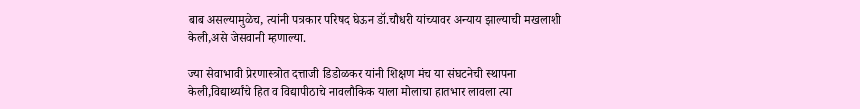बाब असल्यामुळेच, त्यांनी पत्रकार परिषद घेऊन डॉ.चौधरी यांच्यावर अन्याय झाल्याची मखलाशी केली,असे जेसवानी म्हणाल्या.

ज्या सेवाभावी प्रेरणास्त्रोत दत्ताजी डिडोळकर यांनी शिक्षण मंच या संघटनेची स्थापना केली,विद्यार्थ्यांचे हित व विद्यापीठाचे नावलौकिक याला मोलाचा हातभार लावला त्या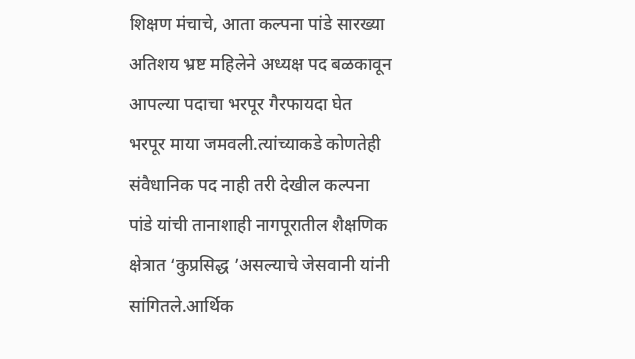शिक्षण मंचाचे, आता कल्पना पांडे सारख्या अतिशय भ्रष्ट महिलेने अध्यक्ष पद बळकावून आपल्या पदाचा भरपूर गैरफायदा घेत भरपूर माया जमवली.त्यांच्याकडे कोणतेही संवैधानिक पद नाही तरी देखील कल्पना पांडे यांची तानाशाही नागपूरातील शैक्षणिक क्षेत्रात ‘कुप्रसिद्ध ’असल्याचे जेसवानी यांनी सांगितले.आर्थिक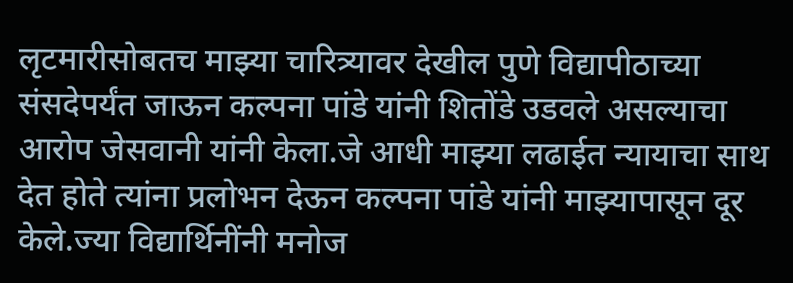लृटमारीसोबतच माझ्या चारित्र्यावर देखील पुणे विद्यापीठाच्या संसदेपर्यंत जाऊन कल्पना पांडे यांनी शितोंडे उडवले असल्याचा आरोप जेसवानी यांनी केला.जे आधी माझ्या लढाईत न्यायाचा साथ देत होते त्यांना प्रलोभन देऊन कल्पना पांडे यांनी माझ्यापासून दूर केले.ज्या विद्यार्थिनींनी मनोज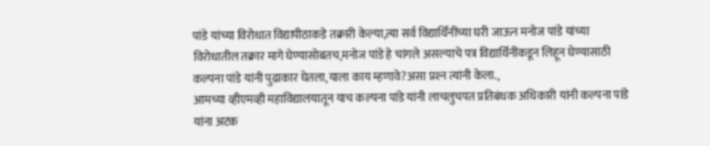पांडे यांच्या विरोधात विद्यापीठाकडे तक्रारी केल्या,त्या सर्व विद्यार्थिनींच्या घरी जाऊन मनोज पांडे यांच्या विरोधातील तक्रार मागे घेण्यासोबतच,मनोज पांडे हे चांगले असल्याचे पत्र विद्यार्थिनींकडून लिहून घेण्यासाठी कल्पना पांडे यांनी पुढाकार घेतला,याला काय म्हणावे?असा प्रश्‍न त्यांनी केला.,
आमच्या व्हीएमव्ही महाविद्यालयातून याच कल्पना पांडे यांनी लाचलुचपत प्रतिबंधक अधिकारी यांनी कल्पना पांडे यांना अटक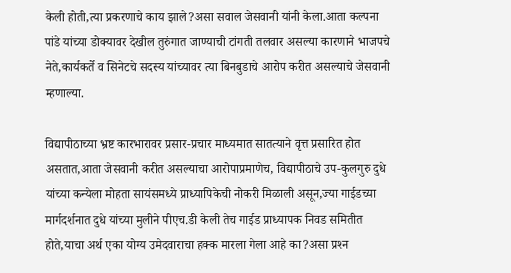केली होती,त्या प्रकरणाचे काय झाले?असा सवाल जेसवानी यांनी केला.आता कल्पना पांडे यांच्या डोक्यावर देखील तुरुंगात जाण्याची टांगती तलवार असल्या कारणाने भाजपचे नेते,कार्यकर्ते व सिनेटचे सदस्य यांच्यावर त्या बिनबुडाचे आरोप करीत असल्याचे जेसवानी म्हणाल्या.

विद्यापीठाच्या भ्रष्ट कारभारावर प्रसार-प्रचार माध्यमात सातत्याने वृत्त प्रसारित होत असतात,आता जेसवानी करीत असल्याचा आरोपाप्रमाणेच, विद्यापीठाचे उप-कुलगुरु दुधे यांच्या कन्येला मोहता सायंसमध्ये प्राध्यापिकेची नोकरी मिळाली असून,ज्या गाईडच्या मार्गदर्शनात दुधे यांच्या मुलीने पीएच.डी केली तेच गाईड प्राध्यापक निवड समितीत होते,याचा अर्थ एका योग्य उमेदवाराचा हक्क मारला गेला आहे का?असा प्रश्‍न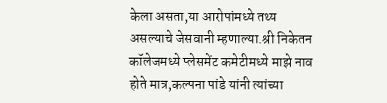केला असता,या आरोपांमध्ये तथ्य असल्याचे जेसवानी म्हणाल्या.श्री निकेतन कॉलेजमध्ये प्लेसमेंट कमेटीमध्ये माझे नाव होते मात्र,कल्पना पांडे यांनी त्यांच्या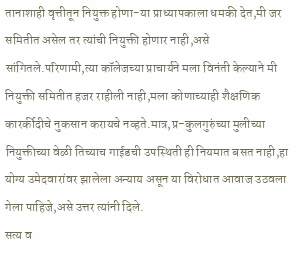तानाशाही वृत्तीतून नियुक्त होणा-या प्राध्यापकाला धमकी देत,मी जर समितीत असेल तर त्यांची नियुक्ती होणार नाही,असे सांगितले.परिणामी,त्या कॉलेजच्या प्राचार्यने मला विनंती केल्याने मी नियुक्ती समितीत हजर राहीली नाही,मला कोणाच्याही शैक्षणिक कारर्कीदीचे नुकसान करायचे नव्हते.मात्र,प्र-कुलगुरुंच्या मुलीच्या नियुक्तीच्या वेळी तिच्याच गाईडची उपस्थिती ही नियमात बसत नाही,हा योग्य उमेदवारांवर झालेला अन्याय असून या विरोधात आवाज उठवला गेला पाहिजे,असे उत्तर त्यांनी दिले.
सत्य व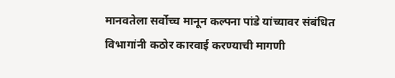मानवतेला सर्वोच्च मानून कल्पना पांडे यांच्यावर संबंधित विभागांनी कठोर कारवाई करण्याची मागणी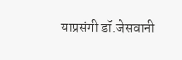याप्रसंगी डॉ.जेसवानी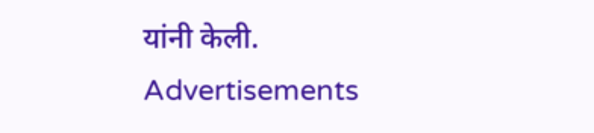यांनी केली.
Advertisements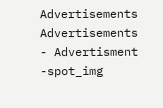Advertisements
Advertisements
- Advertisment -spot_img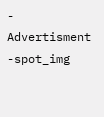- Advertisment -spot_img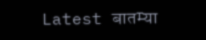Latest बातम्या